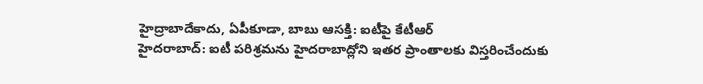హైద్రాబాదేకాదు, ఏపీకూడా, బాబు ఆసక్తి: ఐటీపై కేటీఆర్
హైదరాబాద్: ఐటీ పరిశ్రమను హైదరాబాద్లోని ఇతర ప్రాంతాలకు విస్తరించేందుకు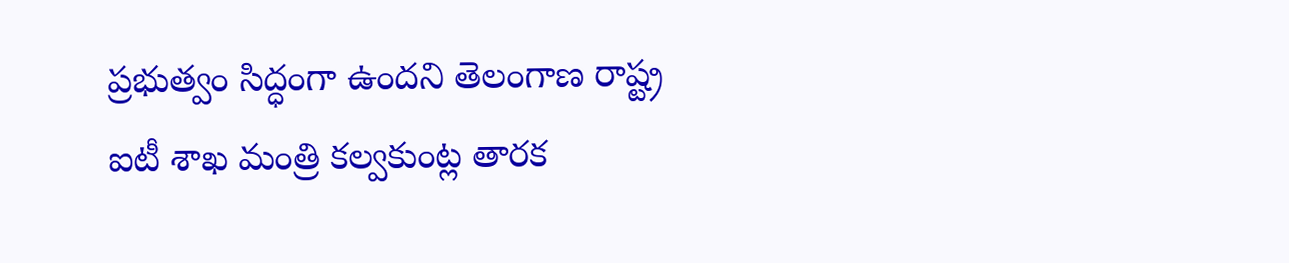ప్రభుత్వం సిద్ధంగా ఉందని తెలంగాణ రాష్ట్ర ఐటీ శాఖ మంత్రి కల్వకుంట్ల తారక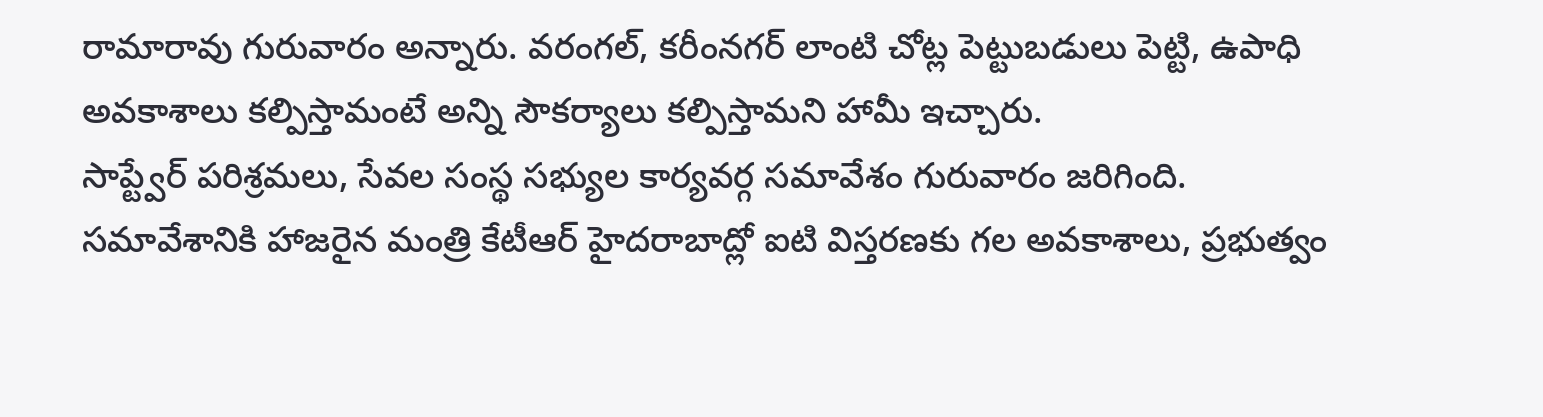రామారావు గురువారం అన్నారు. వరంగల్, కరీంనగర్ లాంటి చోట్ల పెట్టుబడులు పెట్టి, ఉపాధి అవకాశాలు కల్పిస్తామంటే అన్ని సౌకర్యాలు కల్పిస్తామని హామీ ఇచ్చారు.
సాప్ట్వేర్ పరిశ్రమలు, సేవల సంస్థ సభ్యుల కార్యవర్గ సమావేశం గురువారం జరిగింది. సమావేశానికి హాజరైన మంత్రి కేటీఆర్ హైదరాబాద్లో ఐటి విస్తరణకు గల అవకాశాలు, ప్రభుత్వం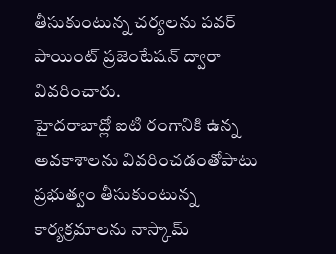తీసుకుంటున్న చర్యలను పవర్ పాయింట్ ప్రజెంటేషన్ ద్వారా వివరించారు.
హైదరాబాద్లో ఐటి రంగానికి ఉన్న అవకాశాలను వివరించడంతోపాటు ప్రభుత్వం తీసుకుంటున్న కార్యక్రమాలను నాస్కామ్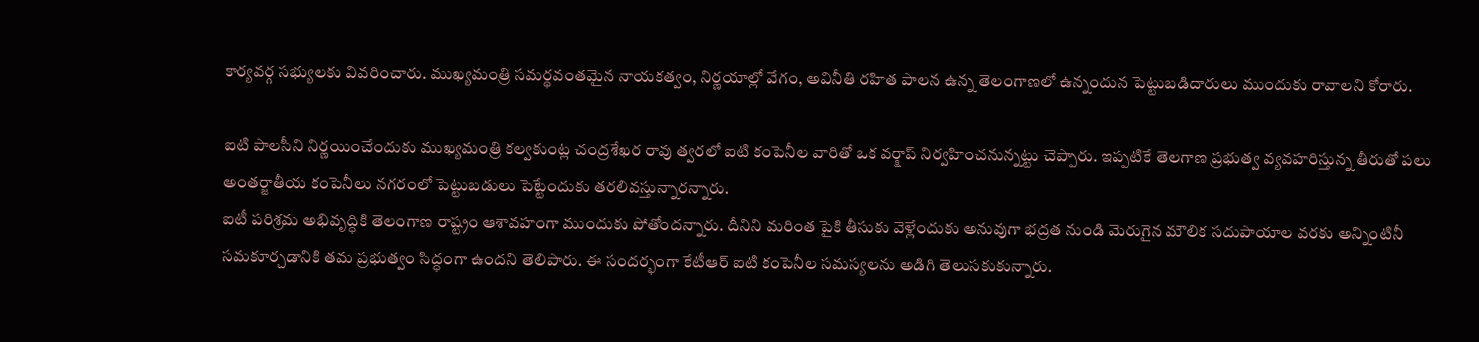కార్యవర్గ సభ్యులకు వివరించారు. ముఖ్యమంత్రి సమర్థవంతమైన నాయకత్వం, నిర్ణయాల్లో వేగం, అవినీతి రహిత పాలన ఉన్న తెలంగాణలో ఉన్నందున పెట్టుబడిదారులు ముందుకు రావాలని కోరారు.

ఐటి పాలసీని నిర్ణయించేందుకు ముఖ్యమంత్రి కల్వకుంట్ల చంద్రశేఖర రావు త్వరలో ఐటి కంపెనీల వారితో ఒక వర్క్షాప్ నిర్వహించనున్నట్టు చెప్పారు. ఇప్పటికే తెలగాణ ప్రభుత్వ వ్యవహరిస్తున్న తీరుతో పలు అంతర్జాతీయ కంపెనీలు నగరంలో పెట్టుబడులు పెట్టేందుకు తరలివస్తున్నారన్నారు.
ఐటీ పరిశ్రమ అభివృద్ధికి తెలంగాణ రాష్ట్రం ఆశావహంగా ముందుకు పోతోందన్నారు. దీనిని మరింత పైకి తీసుకు వెళ్లేందుకు అనువుగా భద్రత నుండి మెరుగైన మౌలిక సదుపాయాల వరకు అన్నింటినీ సమకూర్చడానికి తమ ప్రభుత్వం సిద్ధంగా ఉందని తెలిపారు. ఈ సందర్భంగా కేటీఆర్ ఐటి కంపెనీల సమస్యలను అడిగి తెలుసకుకున్నారు.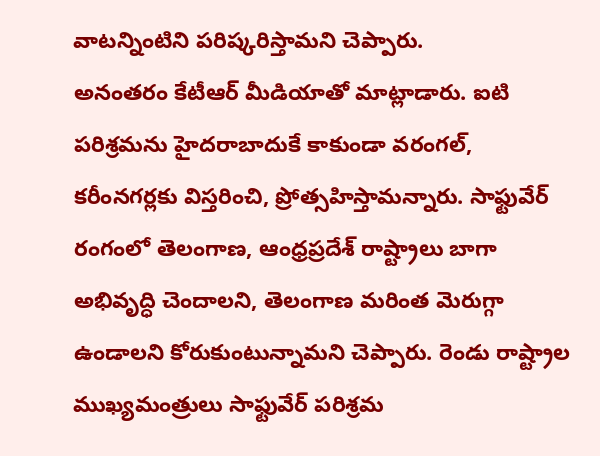వాటన్నింటిని పరిష్కరిస్తామని చెప్పారు.
అనంతరం కేటీఆర్ మీడియాతో మాట్లాడారు. ఐటి పరిశ్రమను హైదరాబాదుకే కాకుండా వరంగల్, కరీంనగర్లకు విస్తరించి, ప్రోత్సహిస్తామన్నారు. సాఫ్టువేర్ రంగంలో తెలంగాణ, ఆంధ్రప్రదేశ్ రాష్ట్రాలు బాగా అభివృద్ధి చెందాలని, తెలంగాణ మరింత మెరుగ్గా ఉండాలని కోరుకుంటున్నామని చెప్పారు. రెండు రాష్ట్రాల ముఖ్యమంత్రులు సాఫ్టువేర్ పరిశ్రమ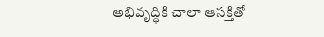అభివృద్ధికి చాలా ఆసక్తితో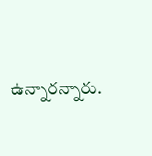ఉన్నారన్నారు.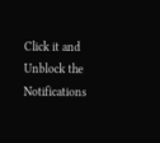Click it and Unblock the Notifications